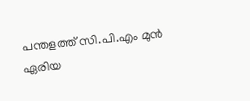പന്തളത്ത് സി.പി.എം മുൻ ഏരിയ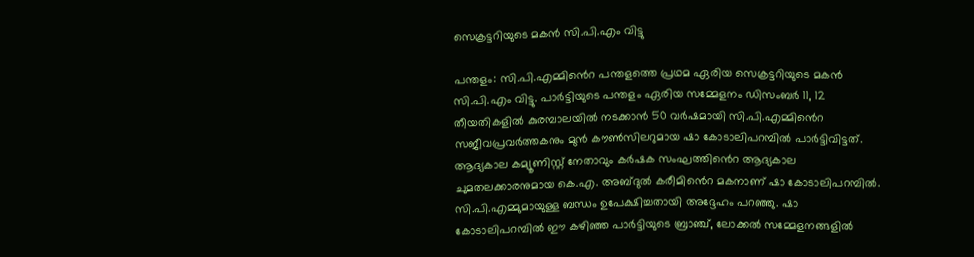സെക്രട്ടറിയുടെ മകൻ സി.പി.എം വിട്ടു

പന്തളം: സി.പി.എമ്മി‍ൻെറ പന്തളത്തെ പ്രഥമ ഏരിയ സെക്രട്ടറിയുടെ മകൻ സി.പി.എം വിട്ടു. പാർട്ടിയുടെ പന്തളം ഏരിയ സമ്മേളനം ഡിസംബർ 11, 12 തീയതികളിൽ കുരമ്പാലയിൽ നടക്കാൻ 50 വർഷമായി സി.പി.എമ്മി‍ൻെറ സജീവപ്രവർത്തകനും മുൻ കൗൺസിലറുമായ ഷാ കോടാലിപറമ്പിൽ പാർട്ടിവിട്ടത്. ആദ്യകാല കമ്യൂണിസ്റ്റ് നേതാവും കർഷക സംഘത്തിൻെറ ആദ്യകാല ചുമതലക്കാരനുമായ കെ.എ. അബ്ദുൽ കരീമിൻെറ മകനാണ് ഷാ കോടാലിപറമ്പിൽ. സി.പി.എമ്മുമായുള്ള ബന്ധം ഉപേക്ഷിച്ചതായി അദ്ദേഹം പറഞ്ഞു. ഷാ കോടാലിപറമ്പിൽ ഈ കഴിഞ്ഞ പാർട്ടിയുടെ ബ്രാഞ്ച്, ലോക്കൽ സമ്മേളനങ്ങളിൽ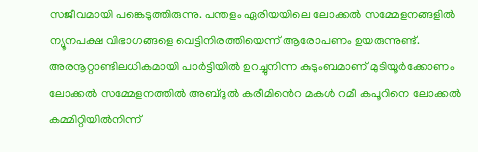സജീവമായി പങ്കെടുത്തിരുന്നു. പന്തളം ഏരിയയിലെ ലോക്കൽ സമ്മേളനങ്ങളിൽ ന്യൂനപക്ഷ വിഭാഗങ്ങളെ വെട്ടിനിരത്തിയെന്ന് ആരോപണം ഉയരുന്നുണ്ട്. അരനൂറ്റാണ്ടിലധികമായി പാർട്ടിയിൽ ഉറച്ചുനിന്ന കുടുംബമാണ് മുടിയൂർക്കോണം ലോക്കൽ സമ്മേളനത്തിൽ അബ്ദുൽ കരീമിൻെറ മകൾ റമീ കപൂറിനെ ലോക്കൽ കമ്മിറ്റിയിൽനിന്ന്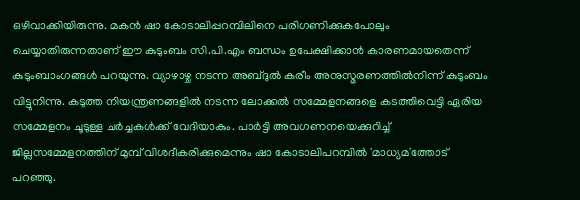ഒഴിവാക്കിയിരുന്നു. മകൻ ഷാ കോടാലിപ്പറമ്പിലിനെ പരിഗണിക്കുകപോലും ചെയ്യാതിരുന്നതാണ് ഈ കുടുംബം സി.പി.എം ബന്ധം ഉപേക്ഷിക്കാൻ കാരണമായതെന്ന് കുടുംബാംഗങ്ങൾ പറയുന്നു. വ്യാഴാഴ്ച നടന്ന അബ്ദുൽ കരീം അനുസ്മരണത്തിൽനിന്ന് കുടുംബം വിട്ടുനിന്നു. കടുത്ത നിയന്ത്രണങ്ങളിൽ നടന്ന ലോക്കൽ സമ്മേളനങ്ങളെ കടത്തിവെട്ടി ഏരിയ സമ്മേളനം ചൂടുള്ള ചർച്ചകൾക്ക് വേദിയാകും. പാർട്ടി അവഗണനയെക്കുറിച്ച് ജില്ലസമ്മേളനത്തിന് മുമ്പ് വിശദീകരിക്കുമെന്നും ഷാ കോടാലിപറമ്പിൽ 'മാധ്യമ'ത്തോട് പറഞ്ഞു.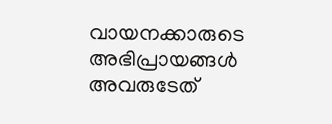വായനക്കാരുടെ അഭിപ്രായങ്ങള്‍ അവരുടേത്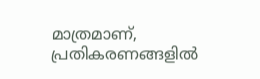മാത്രമാണ്, പ്രതികരണങ്ങളിൽ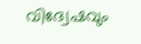വിദ്വേഷവും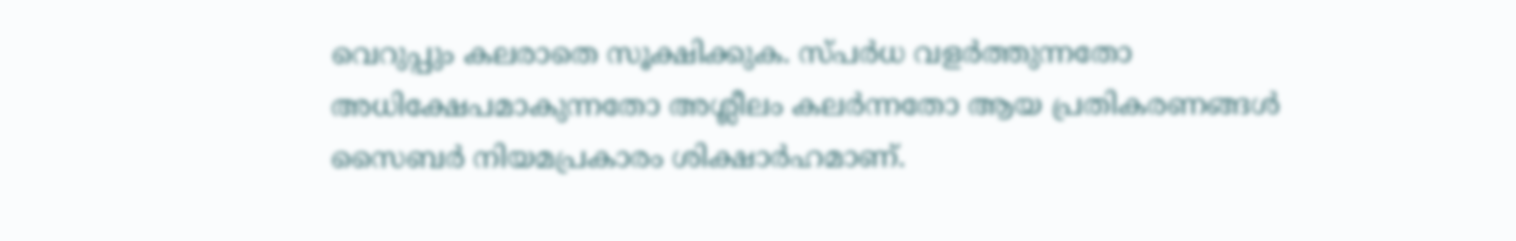വെറുപ്പും കലരാതെ സൂക്ഷിക്കുക. സ്പർധ വളർത്തുന്നതോ അധിക്ഷേപമാകുന്നതോ അശ്ലീലം കലർന്നതോ ആയ പ്രതികരണങ്ങൾ സൈബർ നിയമപ്രകാരം ശിക്ഷാർഹമാണ്.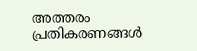അത്തരം പ്രതികരണങ്ങൾ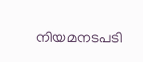നിയമനടപടി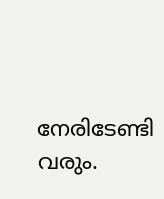നേരിടേണ്ടി വരും.